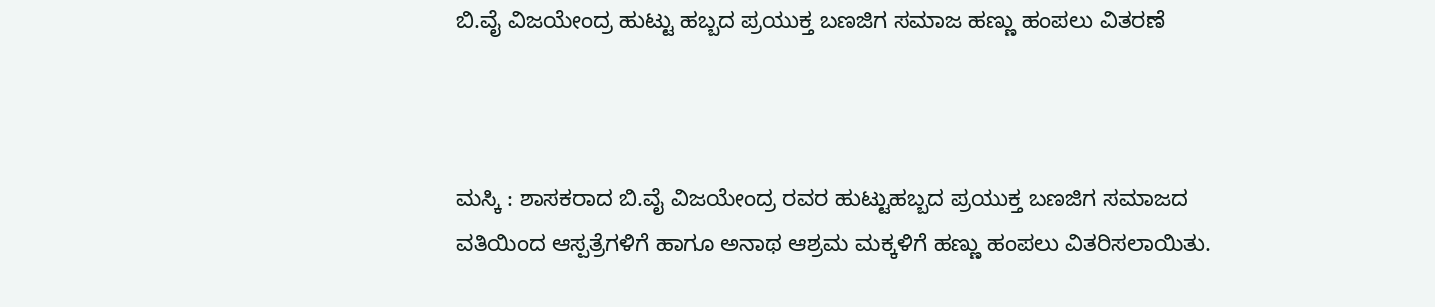ಬಿ.ವೈ ವಿಜಯೇಂದ್ರ ಹುಟ್ಟು ಹಬ್ಬದ ಪ್ರಯುಕ್ತ ಬಣಜಿಗ ಸಮಾಜ ಹಣ್ಣು ಹಂಪಲು ವಿತರಣೆ



ಮಸ್ಕಿ : ಶಾಸಕರಾದ ಬಿ.ವೈ ವಿಜಯೇಂದ್ರ ರವರ ಹುಟ್ಟುಹಬ್ಬದ ಪ್ರಯುಕ್ತ ಬಣಜಿಗ ಸಮಾಜದ ವತಿಯಿಂದ ಆಸ್ಪತ್ರೆಗಳಿಗೆ ಹಾಗೂ ಅನಾಥ ಆಶ್ರಮ ಮಕ್ಕಳಿಗೆ ಹಣ್ಣು ಹಂಪಲು ವಿತರಿಸಲಾಯಿತು.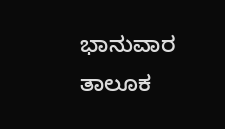ಭಾನುವಾರ ತಾಲೂಕ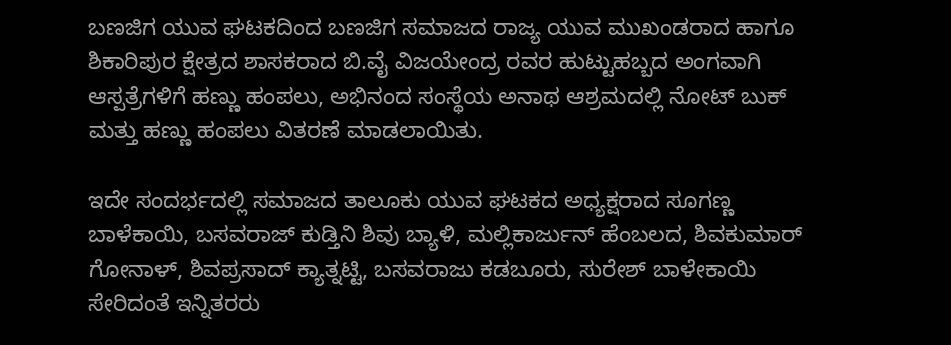ಬಣಜಿಗ ಯುವ ಘಟಕದಿಂದ ಬಣಜಿಗ ಸಮಾಜದ ರಾಜ್ಯ ಯುವ ಮುಖಂಡರಾದ ಹಾಗೂ ಶಿಕಾರಿಪುರ ಕ್ಷೇತ್ರದ ಶಾಸಕರಾದ ಬಿ.ವೈ ವಿಜಯೇಂದ್ರ ರವರ ಹುಟ್ಟುಹಬ್ಬದ ಅಂಗವಾಗಿ ಆಸ್ಪತ್ರೆಗಳಿಗೆ ಹಣ್ಣು ಹಂಪಲು, ಅಭಿನಂದ ಸಂಸ್ಥೆಯ ಅನಾಥ ಆಶ್ರಮದಲ್ಲಿ ನೋಟ್ ಬುಕ್ ಮತ್ತು ಹಣ್ಣು ಹಂಪಲು ವಿತರಣೆ ಮಾಡಲಾಯಿತು.

ಇದೇ ಸಂದರ್ಭದಲ್ಲಿ ಸಮಾಜದ ತಾಲೂಕು ಯುವ ಘಟಕದ ಅಧ್ಯಕ್ಷರಾದ ಸೂಗಣ್ಣ ಬಾಳೆಕಾಯಿ, ಬಸವರಾಜ್ ಕುಡ್ತಿನಿ ಶಿವು ಬ್ಯಾಳಿ, ಮಲ್ಲಿಕಾರ್ಜುನ್ ಹೆಂಬಲದ, ಶಿವಕುಮಾರ್ ಗೋನಾಳ್, ಶಿವಪ್ರಸಾದ್ ಕ್ಯಾತ್ನಟ್ಟಿ, ಬಸವರಾಜು ಕಡಬೂರು, ಸುರೇಶ್ ಬಾಳೇಕಾಯಿ ಸೇರಿದಂತೆ ಇನ್ನಿತರರು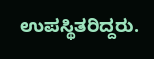ಉಪಸ್ಥಿತರಿದ್ದರು.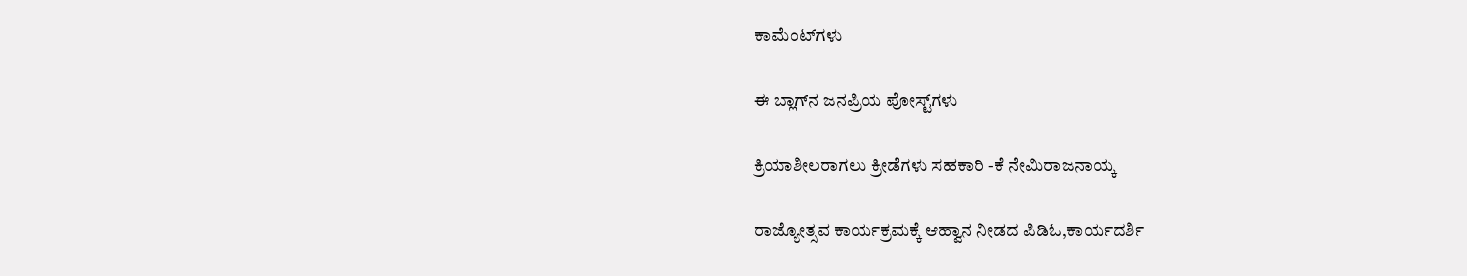ಕಾಮೆಂಟ್‌ಗಳು

ಈ ಬ್ಲಾಗ್‌ನ ಜನಪ್ರಿಯ ಪೋಸ್ಟ್‌ಗಳು

ಕ್ರಿಯಾಶೀಲರಾಗಲು ಕ್ರೀಡೆಗಳು ಸಹಕಾರಿ -ಕೆ ನೇಮಿರಾಜನಾಯ್ಕ

ರಾಜ್ಯೋತ್ಸವ ಕಾರ್ಯಕ್ರಮಕ್ಕೆ ಆಹ್ವಾನ ನೀಡದ ಪಿಡಿಓ,ಕಾರ್ಯದರ್ಶಿ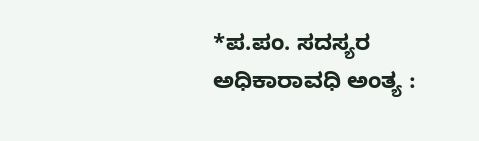*ಪ.ಪಂ. ಸದಸ್ಯರ ಅಧಿಕಾರಾವಧಿ ಅಂತ್ಯ :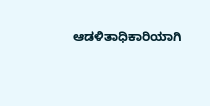ಆಡಳಿತಾಧಿಕಾರಿಯಾಗಿ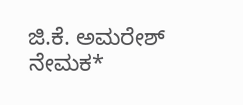ಜಿ.ಕೆ. ಅಮರೇಶ್ ನೇಮಕ*